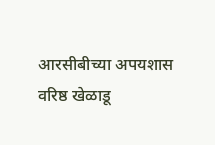आरसीबीच्या अपयशास वरिष्ठ खेळाडू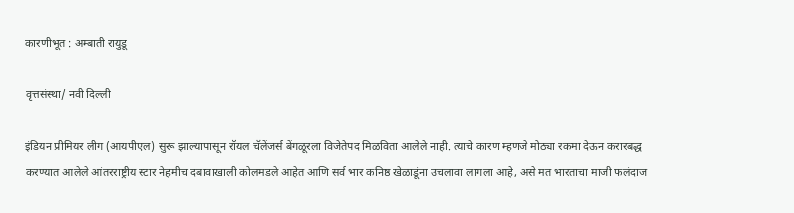कारणीभूत : अम्बाती रायुडू

वृत्तसंस्था/ नवी दिल्ली

इंडियन प्रीमियर लीग (आयपीएल) सुरू झाल्यापासून रॉयल चॅलेंजर्स बेंगळूरला विजेतेपद मिळविता आलेले नाही. त्याचे कारण म्हणजे मोठ्या रकमा देऊन करारबद्ध करण्यात आलेले आंतरराष्ट्रीय स्टार नेहमीच दबावाखाली कोलमडले आहेत आणि सर्व भार कनिष्ठ खेळाडूंना उचलावा लागला आहे, असे मत भारताचा माजी फलंदाज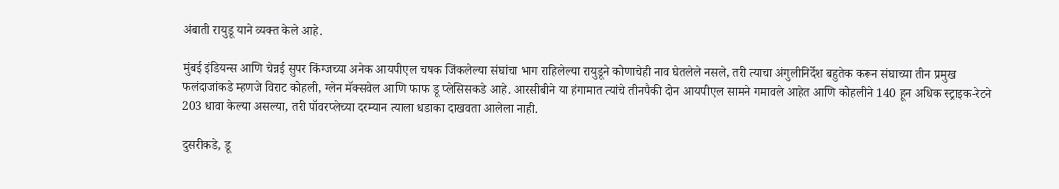अंबाती रायुडू याने व्यक्त केले आहे.

मुंबई इंडियन्स आणि चेन्नई सुपर किंग्जच्या अनेक आयपीएल चषक जिंकलेल्या संघांचा भाग राहिलेल्या रायुडूने कोणाचेही नाव घेतलेले नसले, तरी त्याचा अंगुलीनिर्देश बहुतेक करून संघाच्या तीन प्रमुख फलंदाजांकडे म्हणजे विराट कोहली, ग्लेन मॅक्सवेल आणि फाफ डू प्लेसिसकडे आहे. आरसीबीने या हंगामात त्यांचे तीनपैकी दोन आयपीएल सामने गमावले आहेत आणि कोहलीने 140 हून अधिक स्ट्राइक-रेटने 203 धावा केल्या असल्या, तरी पॉवरप्लेच्या दरम्यान त्याला धडाका दाखवता आलेला नाही.

दुसरीकडे, डू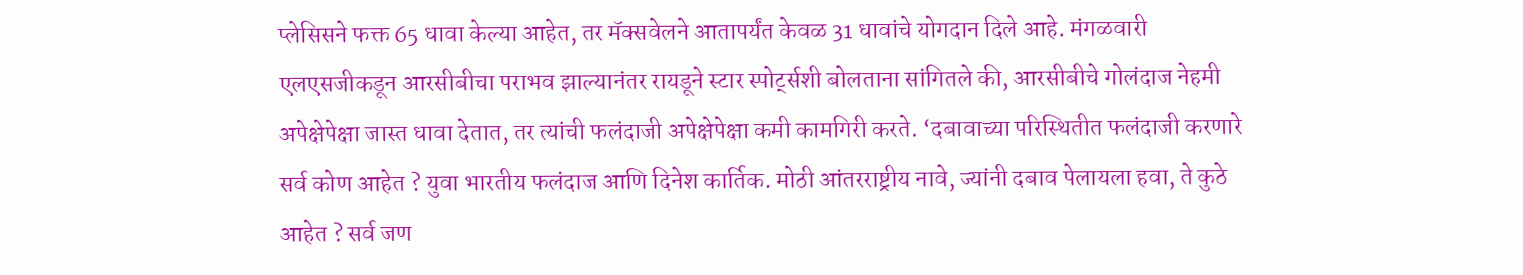प्लेसिसने फक्त 65 धावा केल्या आहेत, तर मॅक्सवेलने आतापर्यंत केवळ 31 धावांचे योगदान दिले आहे. मंगळवारी एलएसजीकडून आरसीबीचा पराभव झाल्यानंतर रायडूने स्टार स्पोर्ट्सशी बोलताना सांगितले की, आरसीबीचे गोलंदाज नेहमी अपेक्षेपेक्षा जास्त धावा देतात, तर त्यांची फलंदाजी अपेक्षेपेक्षा कमी कामगिरी करते. ‘दबावाच्या परिस्थितीत फलंदाजी करणारे सर्व कोण आहेत ? युवा भारतीय फलंदाज आणि दिनेश कार्तिक. मोठी आंतरराष्ट्रीय नावे, ज्यांनी दबाव पेलायला हवा, ते कुठे आहेत ? सर्व जण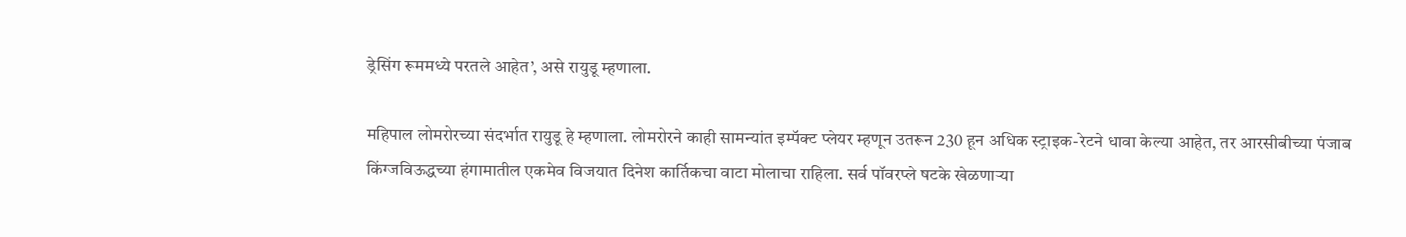ड्रेसिंग रूममध्ये परतले आहेत’, असे रायुडू म्हणाला.

महिपाल लोमरोरच्या संदर्भात रायुडू हे म्हणाला. लोमरोरने काही सामन्यांत इम्पॅक्ट प्लेयर म्हणून उतरून 230 हून अधिक स्ट्राइक-रेटने धावा केल्या आहेत, तर आरसीबीच्या पंजाब किंग्जविऊद्धच्या हंगामातील एकमेव विजयात दिनेश कार्तिकचा वाटा मोलाचा राहिला. सर्व पॉवरप्ले षटके खेळणाऱ्या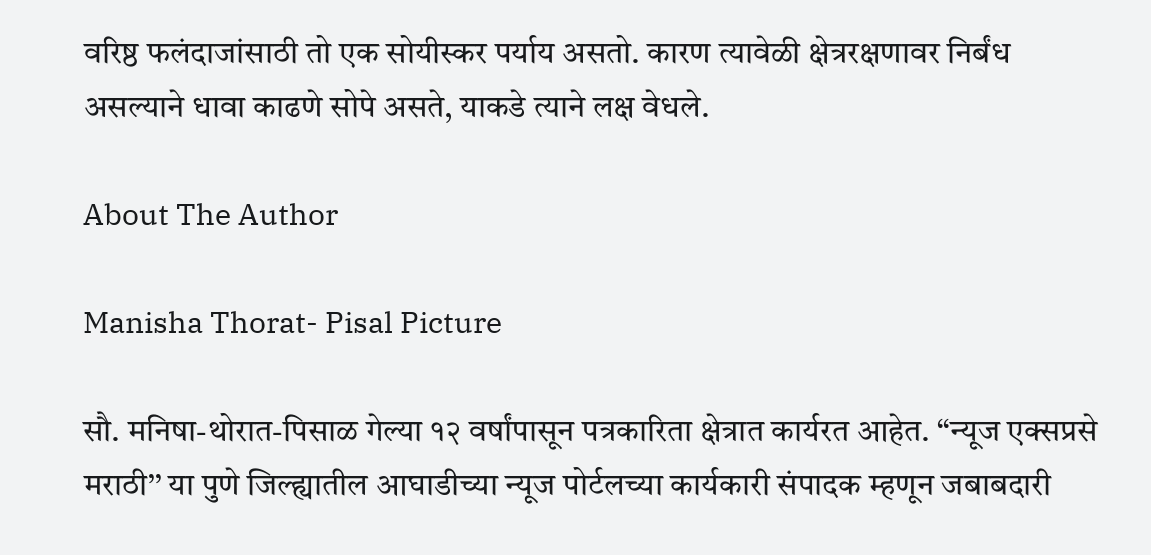वरिष्ठ फलंदाजांसाठी तो एक सोयीस्कर पर्याय असतो. कारण त्यावेळी क्षेत्ररक्षणावर निर्बंध असल्याने धावा काढणे सोपे असते, याकडे त्याने लक्ष वेधले.

About The Author

Manisha Thorat- Pisal Picture

सौ. मनिषा-थोरात-पिसाळ गेल्या १२ वर्षांपासून पत्रकारिता क्षेत्रात कार्यरत आहेत. ‘‘न्यूज एक्सप्रसे मराठी’’ या पुणे जिल्ह्यातील आघाडीच्या न्यूज पोर्टलच्या कार्यकारी संपादक म्हणून जबाबदारी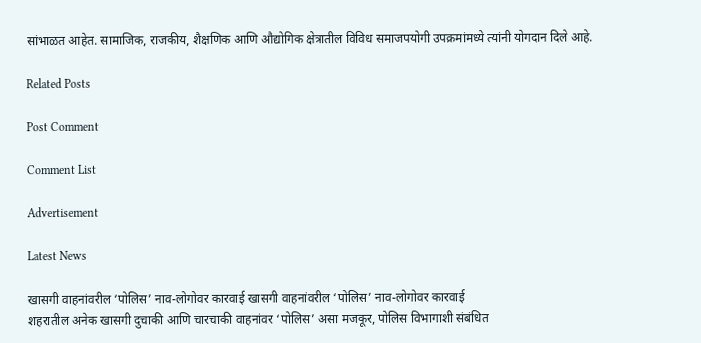सांभाळत आहेत. सामाजिक, राजकीय, शैक्षणिक आणि औद्योगिक क्षेत्रातील विविध समाजपयोगी उपक्रमांमध्ये त्यांनी योगदान दिले आहे.

Related Posts

Post Comment

Comment List

Advertisement

Latest News

खासगी वाहनांवरील ‘पोलिस’ नाव-लोगोवर कारवाई खासगी वाहनांवरील ‘पोलिस’ नाव-लोगोवर कारवाई
शहरातील अनेक खासगी दुचाकी आणि चारचाकी वाहनांवर ‘पोलिस’ असा मजकूर, पोलिस विभागाशी संबंधित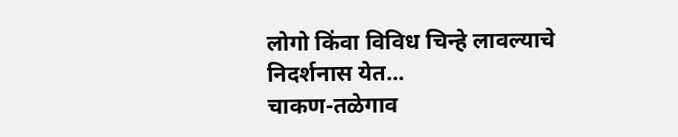लोगो किंवा विविध चिन्हे लावल्याचे निदर्शनास येत...
चाकण-तळेगाव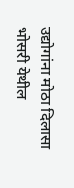उद्योगांना मोठा दिलासा
भोसरी येथील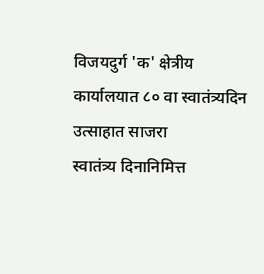विजयदुर्ग 'क' क्षेत्रीय कार्यालयात ८० वा स्वातंत्र्यदिन उत्साहात साजरा
स्वातंत्र्य दिनानिमित्त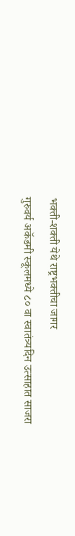भक्ती-शक्ती येथे राष्ट्रभक्तीचा जागर
गुरुवर्य अकॅडमी स्कूलमध्ये ८० वा स्वातंत्र्यदिन उत्साहात साजरा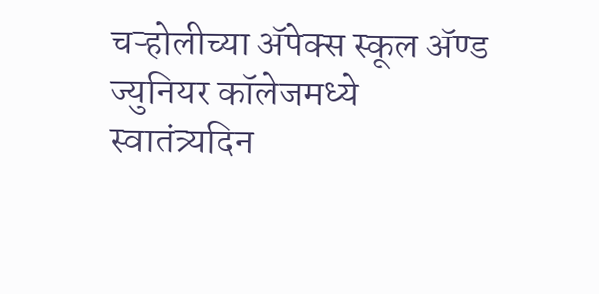चऱ्होलीच्या अ‍ॅपेक्स स्कूल अ‍ॅण्ड ज्युनियर कॉलेजमध्ये स्वातंत्र्यदिन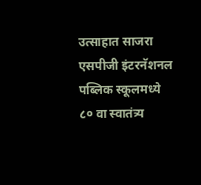उत्साहात साजरा
एसपीजी इंटरनॅशनल पब्लिक स्कूलमध्ये ८० वा स्वातंत्र्य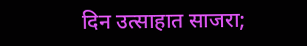दिन उत्साहात साजरा;